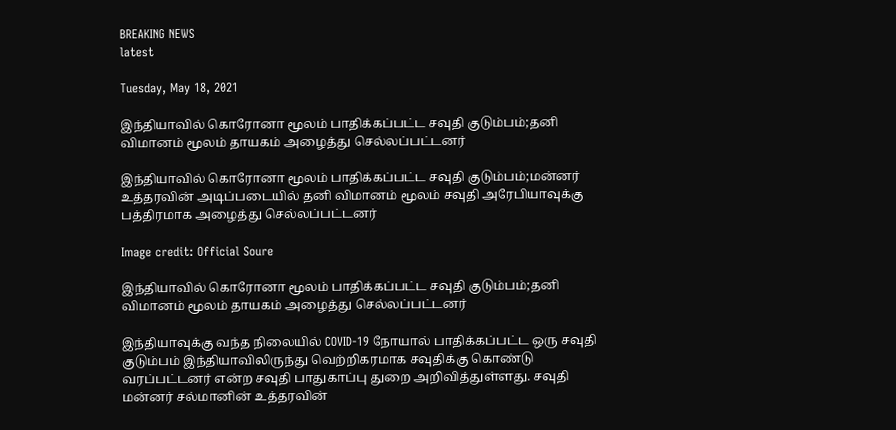BREAKING NEWS
latest

Tuesday, May 18, 2021

இந்தியாவில் கொரோனா மூலம் பாதிக்கப்பட்ட சவுதி குடும்பம்;தனி விமானம் மூலம் தாயகம் அழைத்து செல்லப்பட்டனர்

இந்தியாவில் கொரோனா மூலம் பாதிக்கப்பட்ட சவுதி குடும்பம்;மன்னர் உத்தரவின் அடிப்படையில் தனி விமானம் மூலம் சவுதி அரேபியாவுக்கு பத்திரமாக அழைத்து செல்லப்பட்டனர்

Image credit: Official Soure

இந்தியாவில் கொரோனா மூலம் பாதிக்கப்பட்ட சவுதி குடும்பம்;தனி விமானம் மூலம் தாயகம் அழைத்து செல்லப்பட்டனர்

இந்தியாவுக்கு வந்த நிலையில் COVID-19 நோயால் பாதிக்கப்பட்ட ஒரு சவுதி குடும்பம் இந்தியாவிலிருந்து வெற்றிகரமாக சவுதிக்கு கொண்டு வரப்பட்டனர் என்ற சவுதி பாதுகாப்பு துறை அறிவித்துள்ளது. சவுதி மன்னர் சல்மானின் உத்தரவின்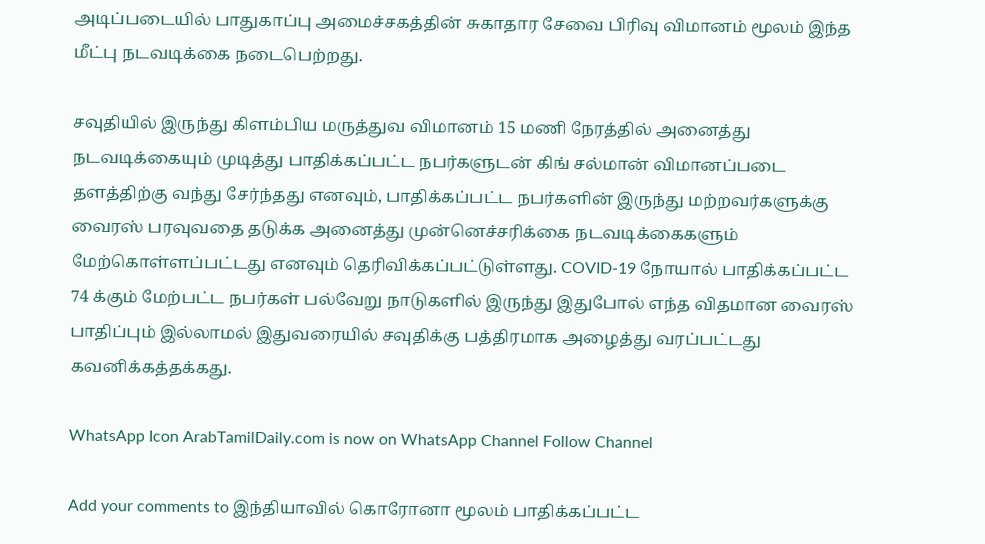அடிப்படையில் பாதுகாப்பு அமைச்சகத்தின் சுகாதார சேவை பிரிவு விமானம் மூலம் இந்த மீட்பு நடவடிக்கை நடைபெற்றது.

சவுதியில் இருந்து கிளம்பிய மருத்துவ விமானம் 15 மணி நேரத்தில் அனைத்து நடவடிக்கையும் முடித்து பாதிக்கப்பட்ட நபர்களுடன் கிங் சல்மான் விமானப்படை தளத்திற்கு வந்து சேர்ந்தது எனவும், பாதிக்கப்பட்ட நபர்களின் இருந்து மற்றவர்களுக்கு வைரஸ் பரவுவதை தடுக்க அனைத்து முன்னெச்சரிக்கை நடவடிக்கைகளும் மேற்கொள்ளப்பட்டது எனவும் தெரிவிக்கப்பட்டுள்ளது. COVID-19 நோயால் பாதிக்கப்பட்ட 74 க்கும் மேற்பட்ட நபர்கள் பல்வேறு நாடுகளில் இருந்து இதுபோல் எந்த விதமான வைரஸ் பாதிப்பும் இல்லாமல் இதுவரையில் சவுதிக்கு பத்திரமாக அழைத்து வரப்பட்டது கவனிக்கத்தக்கது.

WhatsApp Icon ArabTamilDaily.com is now on WhatsApp Channel Follow Channel

Add your comments to இந்தியாவில் கொரோனா மூலம் பாதிக்கப்பட்ட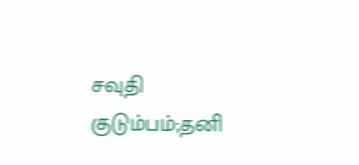சவுதி குடும்பம்;தனி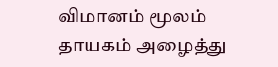விமானம் மூலம் தாயகம் அழைத்து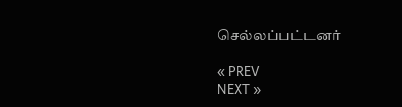செல்லப்பட்டனர்

« PREV
NEXT »